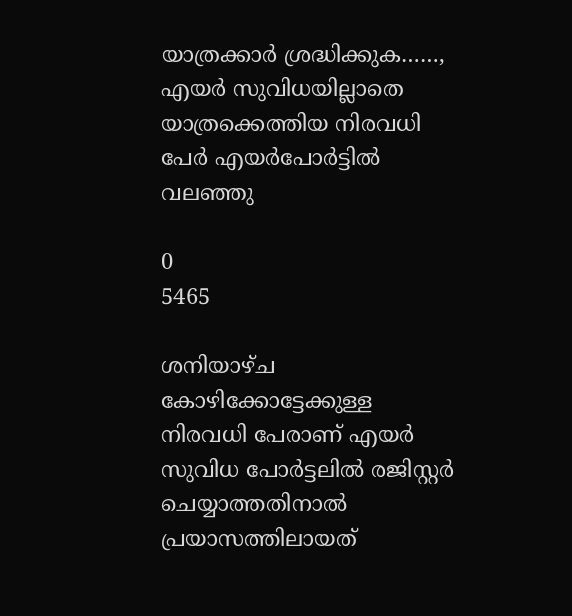യാത്രക്കാർ ശ്രദ്ധിക്കുക……, എയർ സുവിധയില്ലാതെ യാത്രക്കെത്തിയ നിരവധി പേർ എയർപോർട്ടിൽ വലഞ്ഞു

0
5465

ശനിയാഴ്ച കോഴിക്കോട്ടേക്കുള്ള നിരവധി പേരാണ് എയർ സുവിധ പോർട്ടലിൽ രജിസ്റ്റർ ചെയ്യാത്തതിനാൽ പ്രയാസത്തിലായത്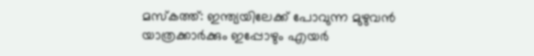മസ്കത്ത്: ഇന്ത്യയിലേക്ക് പോവുന്ന മുഴുവൻ യാത്രക്കാർക്കും ഇപ്പോഴും എയർ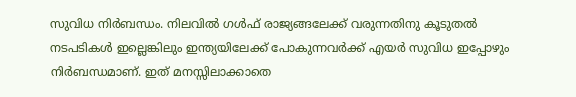സുവിധ നിർബന്ധം. നിലവിൽ ഗൾഫ് രാജ്യങ്ങലേക്ക് വരുന്നതിനു കൂടുതൽ നടപടികൾ ഇല്ലെങ്കിലും ഇന്ത്യയിലേക്ക് പോകുന്നവർക്ക് എയർ സുവിധ ഇപ്പോഴും നിർബന്ധമാണ്. ഇത് മനസ്സിലാക്കാതെ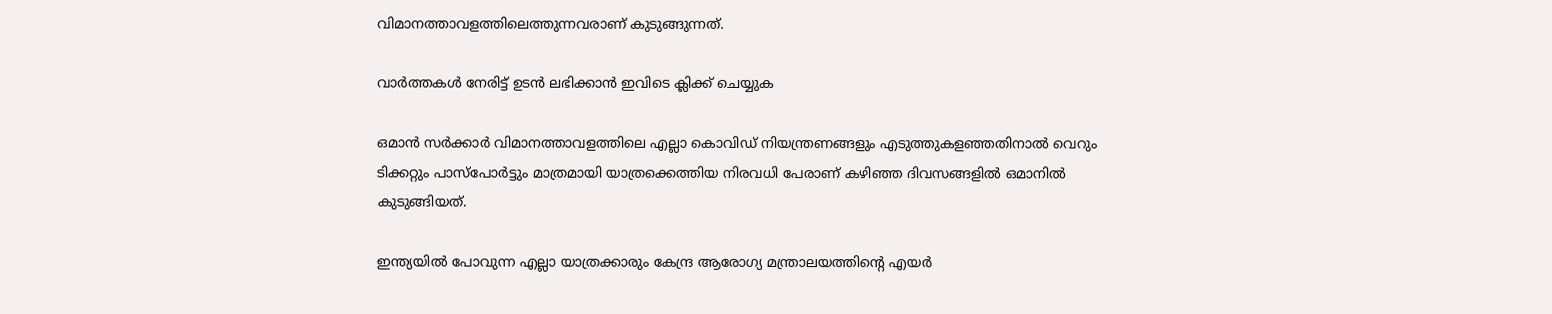വിമാനത്താവളത്തിലെത്തുന്നവരാണ് കുടുങ്ങുന്നത്.

വാർത്തകൾ നേരിട്ട് ഉടൻ ലഭിക്കാൻ ഇവിടെ ക്ലിക്ക് ചെയ്യുക

ഒമാൻ സർക്കാർ വിമാനത്താവളത്തിലെ എല്ലാ കൊവിഡ് നിയന്ത്രണങ്ങളും എടുത്തുകളഞ്ഞതിനാൽ വെറും ടിക്കറ്റും പാസ്പോർട്ടും മാത്രമായി യാത്രക്കെത്തിയ നിരവധി പേരാണ് കഴിഞ്ഞ ദിവസങ്ങളിൽ ഒമാനിൽ കുടുങ്ങിയത്.

ഇന്ത്യയിൽ പോവുന്ന എല്ലാ യാത്രക്കാരും കേന്ദ്ര ആരോഗ്യ മന്ത്രാലയത്തിന്‍റെ എയർ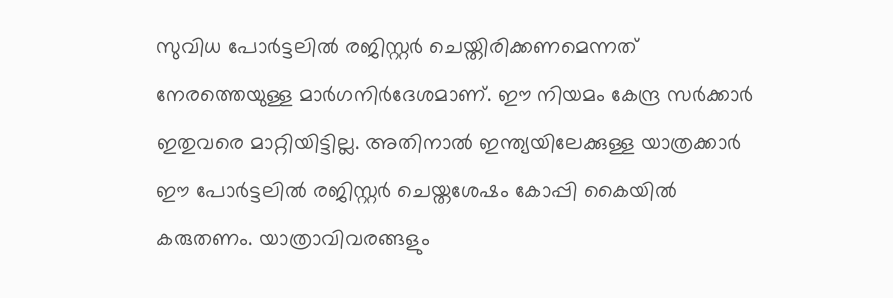സുവിധ പോർട്ടലിൽ രജിസ്റ്റർ ചെയ്തിരിക്കണമെന്നത് നേരത്തെയുള്ള മാർഗനിർദേശമാണ്. ഈ നിയമം കേന്ദ്ര സർക്കാർ ഇതുവരെ മാറ്റിയിട്ടില്ല. അതിനാൽ ഇന്ത്യയിലേക്കുള്ള യാത്രക്കാർ ഈ പോർട്ടലിൽ രജിസ്റ്റർ ചെയ്തശേഷം കോപ്പി കൈയിൽ കരുതണം. യാത്രാവിവരങ്ങളും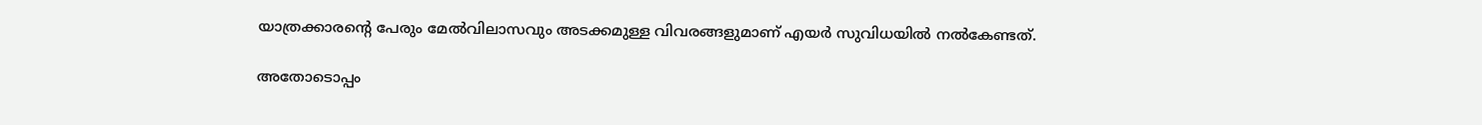യാത്രക്കാരന്റെ പേരും മേൽവിലാസവും അടക്കമുള്ള വിവരങ്ങളുമാണ് എയർ സുവിധയിൽ നൽകേണ്ടത്.

അതോടൊപ്പം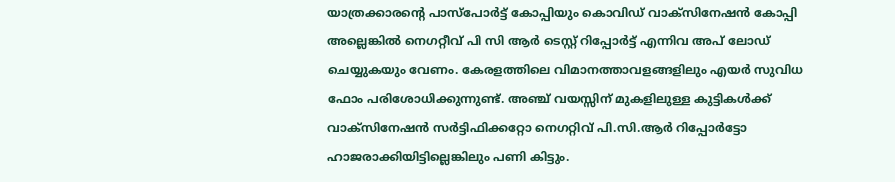യാത്രക്കാരന്റെ പാസ്പോർട്ട് കോപ്പിയും കൊവിഡ് വാക്സിനേഷൻ കോപ്പി അല്ലെങ്കിൽ നെഗറ്റീവ് പി സി ആർ ടെസ്റ്റ് റിപ്പോർട്ട് എന്നിവ അപ് ലോഡ് ചെയ്യുകയും വേണം. കേരളത്തിലെ വിമാനത്താവളങ്ങളിലും എയർ സുവിധ ഫോം പരിശോധിക്കുന്നുണ്ട്. അഞ്ച് വയസ്സിന് മുകളിലുള്ള കുട്ടികൾക്ക് വാക്സിനേഷൻ സർട്ടിഫിക്കറ്റോ നെഗറ്റിവ് പി.സി.ആർ റിപ്പോർട്ടോ ഹാജരാക്കിയിട്ടില്ലെങ്കിലും പണി കിട്ടും.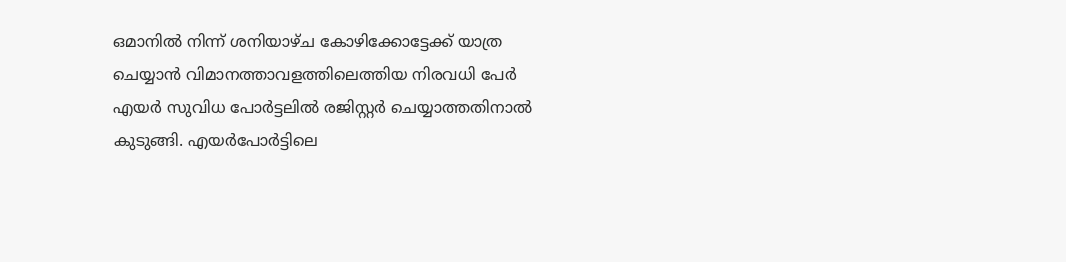ഒമാനിൽ നിന്ന് ശനിയാഴ്ച കോഴിക്കോട്ടേക്ക് യാത്ര ചെയ്യാൻ വിമാനത്താവളത്തിലെത്തിയ നിരവധി പേർ എയർ സുവിധ പോർട്ടലിൽ രജിസ്റ്റർ ചെയ്യാത്തതിനാൽ കുടുങ്ങി. എയർപോർട്ടിലെ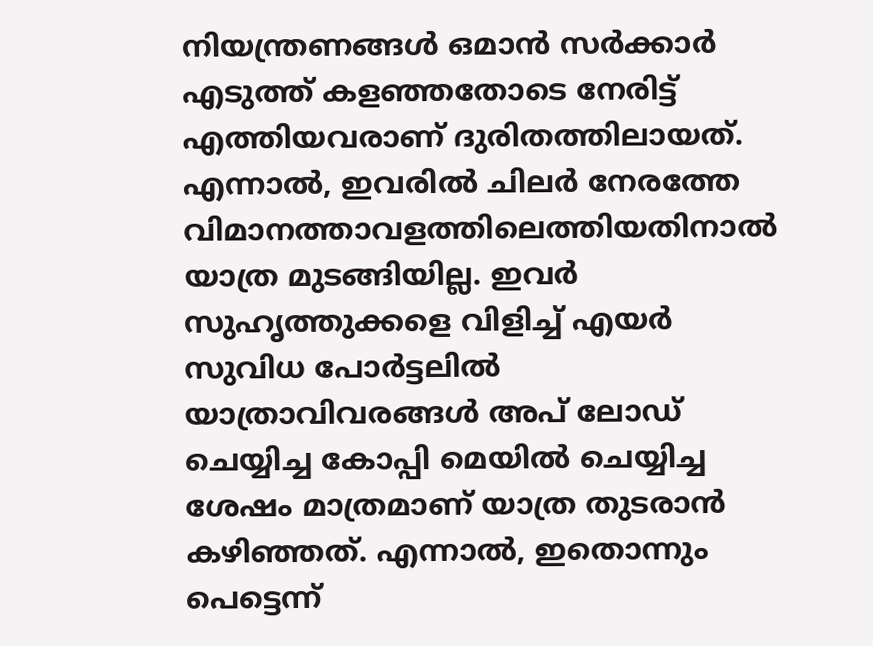നിയന്ത്രണങ്ങൾ ഒമാൻ സർക്കാർ എടുത്ത് കളഞ്ഞതോടെ നേരിട്ട് എത്തിയവരാണ് ദുരിതത്തിലായത്. എന്നാൽ, ഇവരിൽ ചിലർ നേരത്തേ വിമാനത്താവളത്തിലെത്തിയതിനാൽ യാത്ര മുടങ്ങിയില്ല. ഇവർ സുഹൃത്തുക്കളെ വിളിച്ച് എയർ സുവിധ പോർട്ടലിൽ യാത്രാവിവരങ്ങൾ അപ് ലോഡ് ചെയ്യിച്ച കോപ്പി മെയിൽ ചെയ്യിച്ച ശേഷം മാത്രമാണ് യാത്ര തുടരാൻ കഴിഞ്ഞത്. എന്നാൽ, ഇതൊന്നും പെട്ടെന്ന്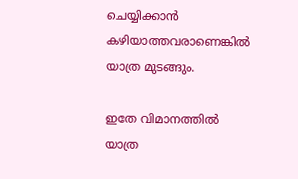ചെയ്യിക്കാൻ കഴിയാത്തവരാണെങ്കിൽ യാത്ര മുടങ്ങും.

ഇതേ വിമാനത്തിൽ യാത്ര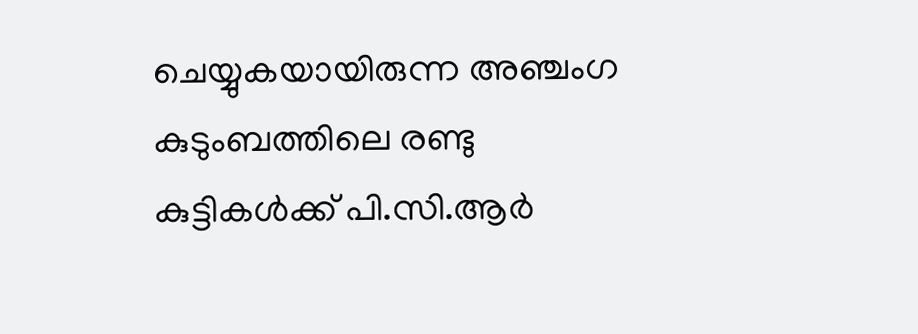ചെയ്യുകയായിരുന്ന അഞ്ചംഗ കുടുംബത്തിലെ രണ്ടു കുട്ടികൾക്ക് പി.സി.ആർ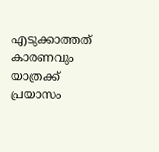എടുക്കാത്തത് കാരണവും യാത്രക്ക് പ്രയാസം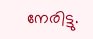നേരിട്ടു.